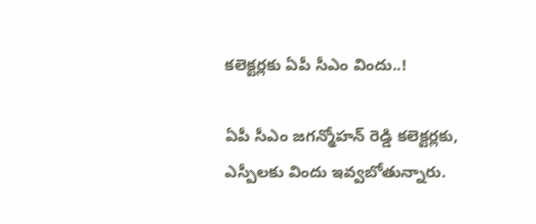కలెక్టర్లకు ఏపీ సీఎం విందు..!

ఏపీ సీఎం జగన్మోహన్ రెడ్డి కలెక్టర్లకు, ఎస్పీలకు విందు ఇవ్వబోతున్నారు.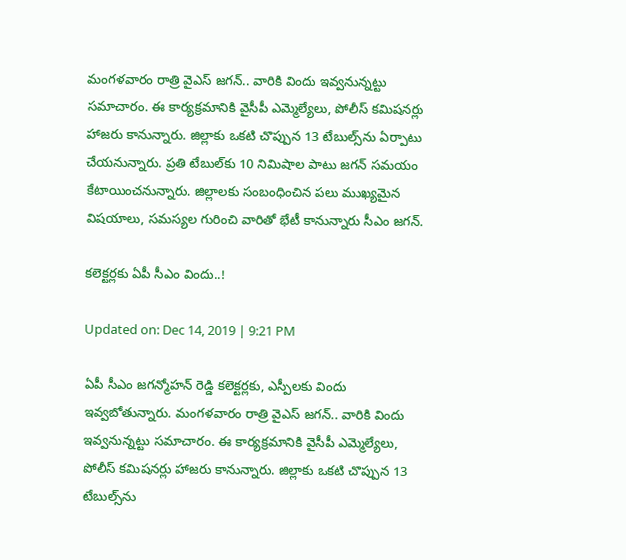మంగళవారం రాత్రి వైఎస్ జగన్.. వారికి విందు ఇవ్వనున్నట్టు సమాచారం. ఈ కార్యక్రమానికి వైసీపీ ఎమ్మెల్యేలు, పోలీస్ కమిషనర్లు హాజరు కానున్నారు. జిల్లాకు ఒకటి చొప్పున 13 టేబుల్స్‌ను ఏర్పాటు చేయనున్నారు. ప్రతి టేబుల్‌కు 10 నిమిషాల పాటు జగన్ సమయం కేటాయించనున్నారు. జిల్లాలకు సంబంధించిన పలు ముఖ్యమైన విషయాలు, సమస్యల గురించి వారితో భేటీ కానున్నారు సీఎం జగన్.

కలెక్టర్లకు ఏపీ సీఎం విందు..!

Updated on: Dec 14, 2019 | 9:21 PM

ఏపీ సీఎం జగన్మోహన్ రెడ్డి కలెక్టర్లకు, ఎస్పీలకు విందు ఇవ్వబోతున్నారు. మంగళవారం రాత్రి వైఎస్ జగన్.. వారికి విందు ఇవ్వనున్నట్టు సమాచారం. ఈ కార్యక్రమానికి వైసీపీ ఎమ్మెల్యేలు, పోలీస్ కమిషనర్లు హాజరు కానున్నారు. జిల్లాకు ఒకటి చొప్పున 13 టేబుల్స్‌ను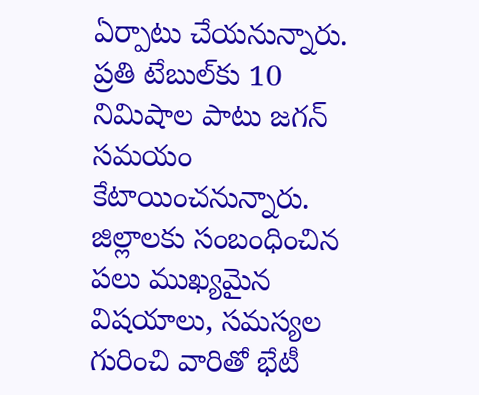ఏర్పాటు చేయనున్నారు. ప్రతి టేబుల్‌కు 10 నిమిషాల పాటు జగన్ సమయం కేటాయించనున్నారు. జిల్లాలకు సంబంధించిన పలు ముఖ్యమైన విషయాలు, సమస్యల గురించి వారితో భేటీ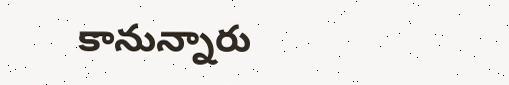కానున్నారు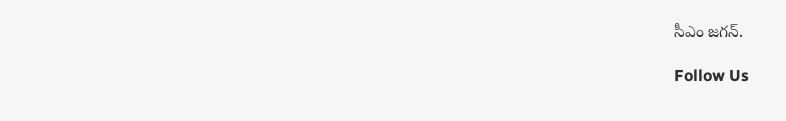సీఎం జగన్.

Follow Us